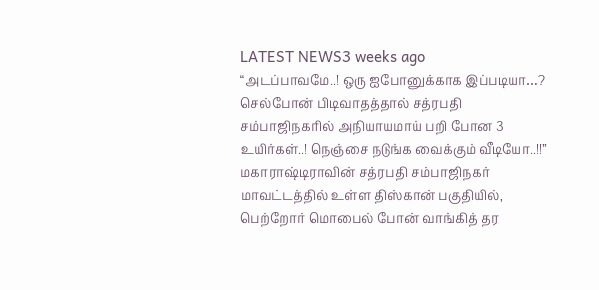LATEST NEWS3 weeks ago
“அடப்பாவமே..! ஒரு ஐபோனுக்காக இப்படியா…? செல்போன் பிடிவாதத்தால் சத்ரபதி சம்பாஜிநகரில் அநியாயமாய் பறி போன 3 உயிர்கள்..! நெஞ்சை நடுங்க வைக்கும் வீடியோ..!!”
மகாராஷ்டிராவின் சத்ரபதி சம்பாஜிநகர் மாவட்டத்தில் உள்ள திஸ்கான் பகுதியில், பெற்றோர் மொபைல் போன் வாங்கித் தர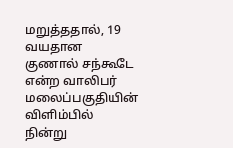மறுத்ததால், 19 வயதான குணால் சந்கூடே என்ற வாலிபர் மலைப்பகுதியின் விளிம்பில் நின்று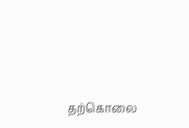தற்கொலை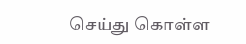செய்து கொள்ள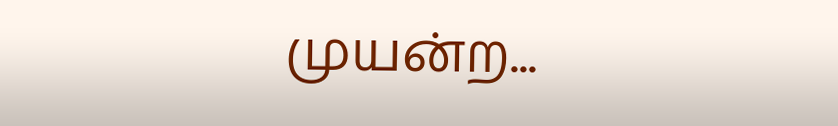முயன்ற...